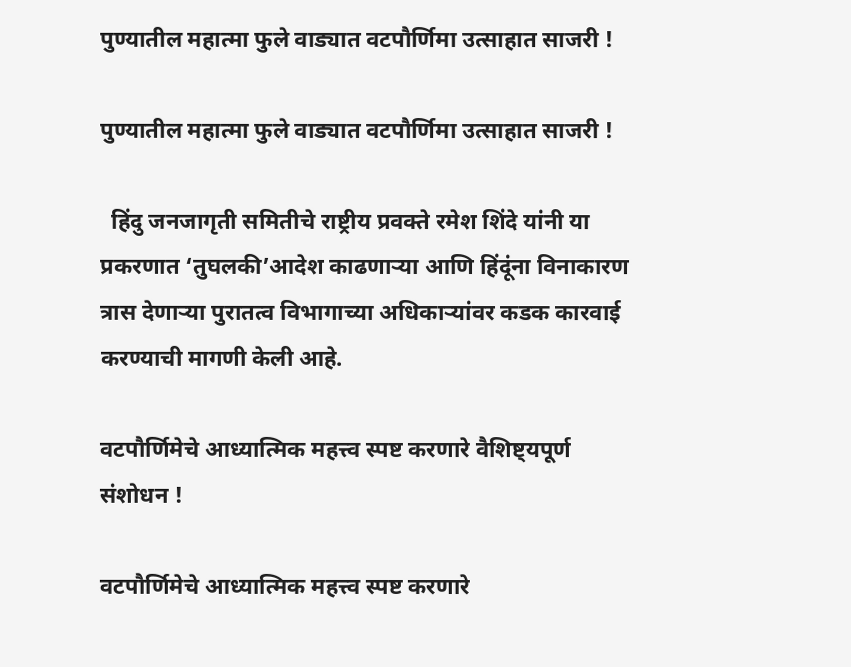पुण्यातील महात्मा फुले वाड्यात वटपौर्णिमा उत्साहात साजरी !

पुण्यातील महात्मा फुले वाड्यात वटपौर्णिमा उत्साहात साजरी !

  हिंदु जनजागृती समितीचे राष्ट्रीय प्रवक्ते रमेश शिंदे यांनी या प्रकरणात ‘तुघलकी’आदेश काढणार्‍या आणि हिंदूंना विनाकारण त्रास देणार्‍या पुरातत्व विभागाच्या अधिकार्‍यांवर कडक कारवाई करण्याची मागणी केली आहे.

वटपौर्णिमेचे आध्यात्मिक महत्त्व स्पष्ट करणारे वैशिष्ट्यपूर्ण संशोधन !

वटपौर्णिमेचे आध्यात्मिक महत्त्व स्पष्ट करणारे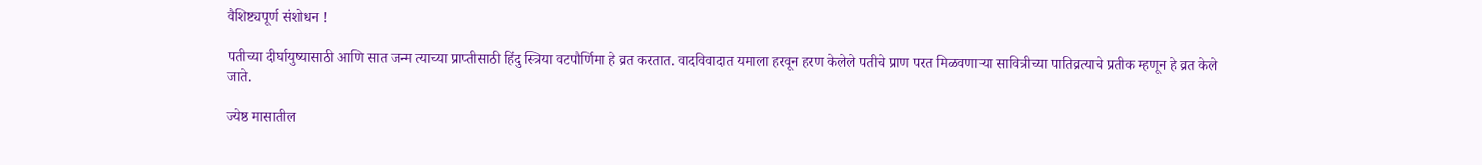वैशिष्ट्यपूर्ण संशोधन !

पतीच्या दीर्घायुष्यासाठी आणि सात जन्म त्याच्या प्राप्तीसाठी हिंदु स्त्रिया वटपौर्णिमा हे व्रत करतात. वादविवादात यमाला हरवून हरण केलेले पतीचे प्राण परत मिळवणार्‍या सावित्रीच्या पातिव्रत्याचे प्रतीक म्हणून हे व्रत केले जाते.

ज्येष्ठ मासातील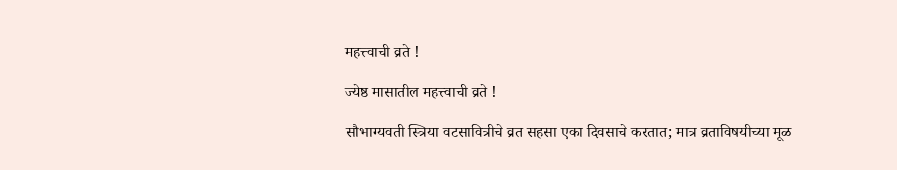महत्त्वाची व्रते !

ज्येष्ठ मासातील महत्त्वाची व्रते !

सौभाग्यवती स्त्रिया वटसावित्रीचे व्रत सहसा एका दिवसाचे करतात; मात्र व्रताविषयीच्या मूळ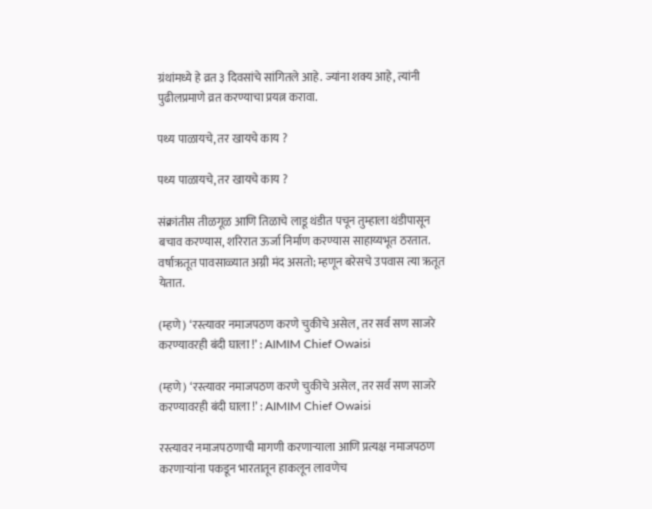ग्रंथांमध्ये हे व्रत ३ दिवसांचे सांगितले आहे. ज्यांना शक्य आहे, त्यांनी पुढीलप्रमाणे व्रत करण्याचा प्रयत्न करावा.

पथ्य पाळायचे, तर खायचे काय ?

पथ्य पाळायचे, तर खायचे काय ?

संक्रांतीस तीळगूळ आणि तिळाचे लाडू थंडीत पचून तुम्हाला थंडीपासून बचाव करण्यास, शरिरात ऊर्जा निर्माण करण्यास साहाय्यभूत ठरतात. वर्षाऋतूत पावसाळ्यात अग्नी मंद असतो; म्हणून बरेसचे उपवास त्या ऋतूत येतात.

(म्हणे) ‘रस्त्यावर नमाजपठण करणे चुकीचे असेल, तर सर्व सण साजरे करण्यावरही बंदी घाला !’ : AIMIM Chief Owaisi

(म्हणे) ‘रस्त्यावर नमाजपठण करणे चुकीचे असेल, तर सर्व सण साजरे करण्यावरही बंदी घाला !’ : AIMIM Chief Owaisi

रस्त्यावर नमाजपठणाची मागणी करणार्‍याला आणि प्रत्यक्ष नमाजपठण करणार्‍यांना पकडून भारतातून हाकलून लावणेच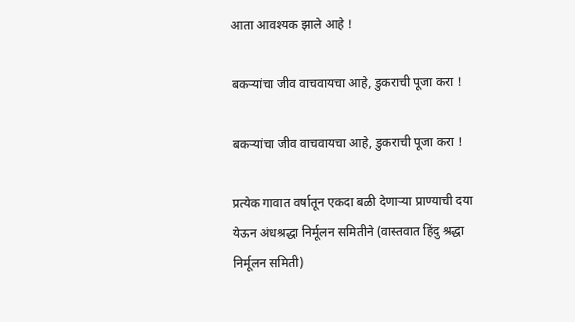आता आवश्यक झाले आहे !

बकर्‍यांचा जीव वाचवायचा आहे, डुकराची पूजा करा !

बकर्‍यांचा जीव वाचवायचा आहे, डुकराची पूजा करा !

प्रत्येक गावात वर्षातून एकदा बळी देणार्‍या प्राण्याची दया येऊन अंधश्रद्धा निर्मूलन समितीने (वास्तवात हिंदु श्रद्धा निर्मूलन समिती)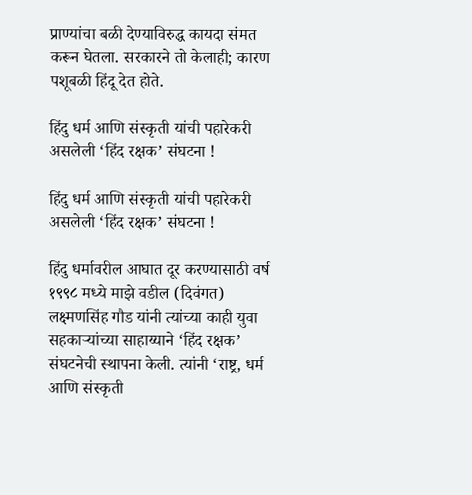प्राण्यांचा बळी देण्याविरुद्ध कायदा संमत करून घेतला. सरकारने तो केलाही; कारण पशूबळी हिंदू देत होते.

हिंदु धर्म आणि संस्कृती यांची पहारेकरी असलेली ‘हिंद रक्षक’ संघटना !

हिंदु धर्म आणि संस्कृती यांची पहारेकरी असलेली ‘हिंद रक्षक’ संघटना !

हिंदु धर्मावरील आघात दूर करण्यासाठी वर्ष १९९८ मध्ये माझे वडील (दिवंगत) लक्ष्मणसिंह गौड यांनी त्यांच्या काही युवा सहकार्‍यांच्या साहाय्याने ‘हिंद रक्षक’ संघटनेची स्थापना केली. त्यांनी ‘राष्ट्र, धर्म आणि संस्कृती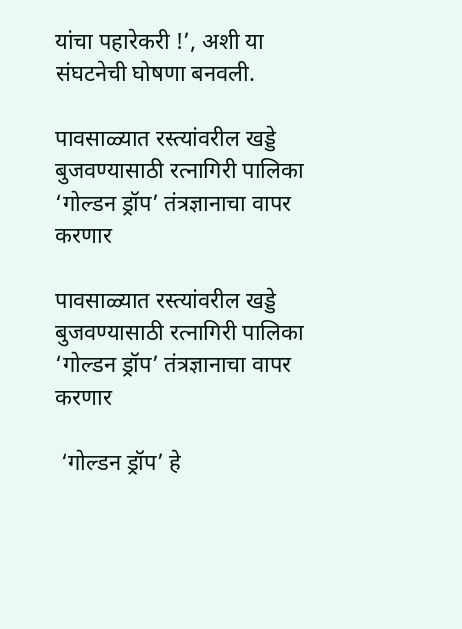यांचा पहारेकरी !’, अशी या संघटनेची घोषणा बनवली.

पावसाळ्यात रस्त्यांवरील खड्डे बुजवण्यासाठी रत्नागिरी पालिका ‘गोल्डन ड्रॉप’ तंत्रज्ञानाचा वापर करणार

पावसाळ्यात रस्त्यांवरील खड्डे बुजवण्यासाठी रत्नागिरी पालिका ‘गोल्डन ड्रॉप’ तंत्रज्ञानाचा वापर करणार

 ‘गोल्डन ड्रॉप’ हे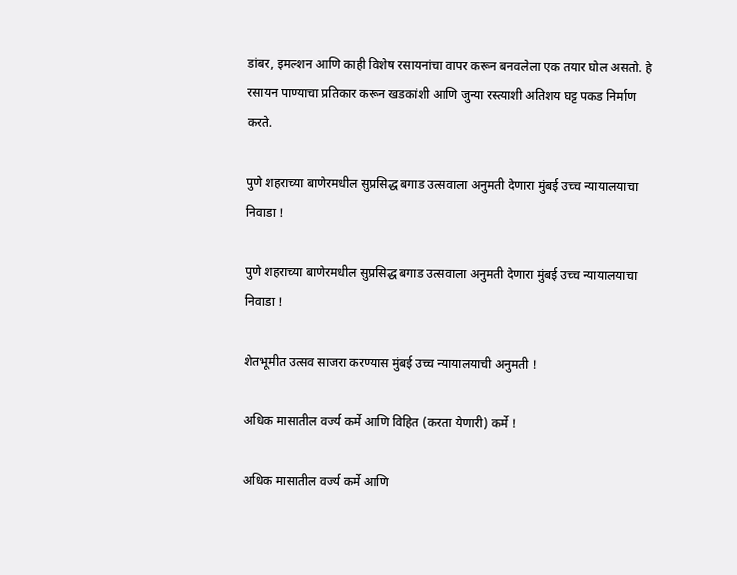डांबर, इमल्शन आणि काही विशेष रसायनांचा वापर करून बनवलेला एक तयार घोल असतो. हे रसायन पाण्याचा प्रतिकार करून खडकांशी आणि जुन्या रस्त्याशी अतिशय घट्ट पकड निर्माण करते.

पुणे शहराच्या बाणेरमधील सुप्रसिद्ध बगाड उत्सवाला अनुमती देणारा मुंबई उच्च न्यायालयाचा निवाडा !

पुणे शहराच्या बाणेरमधील सुप्रसिद्ध बगाड उत्सवाला अनुमती देणारा मुंबई उच्च न्यायालयाचा निवाडा !

शेतभूमीत उत्सव साजरा करण्यास मुंबई उच्च न्यायालयाची अनुमती !

अधिक मासातील वर्ज्य कर्मे आणि विहित (करता येणारी) कर्मे !

अधिक मासातील वर्ज्य कर्मे आणि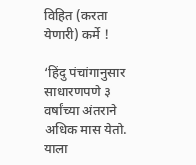विहित (करता येणारी) कर्मे !

‘हिंदु पंचांगानुसार साधारणपणे ३ वर्षांच्या अंतराने अधिक मास येतो. याला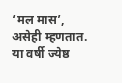‘मल मास’, असेही म्हणतात. या वर्षी ज्येष्ठ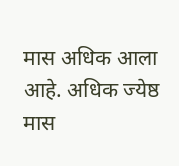मास अधिक आला आहे. अधिक ज्येष्ठ मास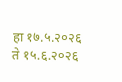हा १७.५.२०२६ ते १५.६.२०२६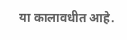या कालावधीत आहे.